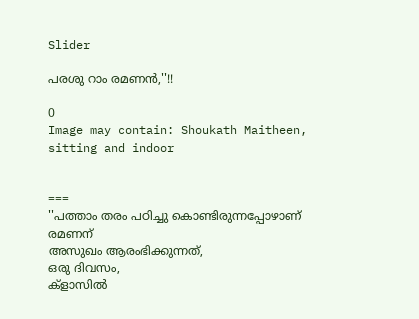Slider

പരശു റാം രമണൻ,''!!

0
Image may contain: Shoukath Maitheen, sitting and indoor


===
''പത്താം തരം പഠിച്ചു കൊണ്ടിരുന്നപ്പോഴാണ് രമണന്
അസുഖം ആരംഭിക്കുന്നത്,
ഒരു ദിവസം,
ക്ളാസിൽ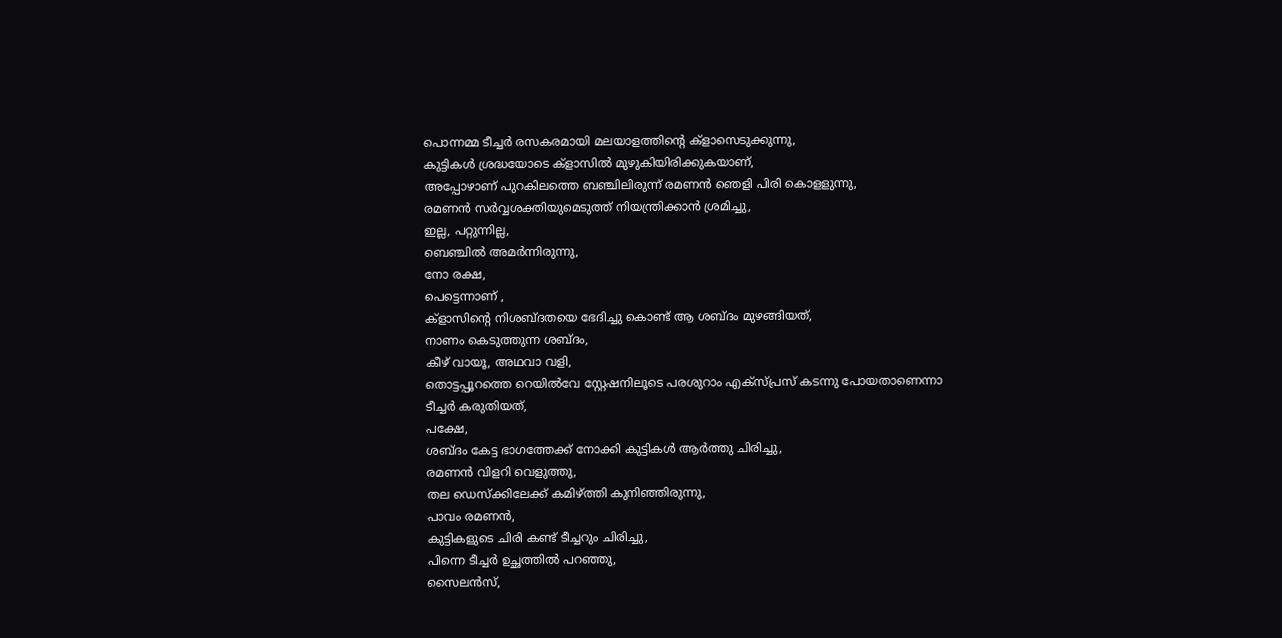പൊന്നമ്മ ടീച്ചർ രസകരമായി മലയാളത്തിന്റെ ക്ളാസെടുക്കുന്നു,
കുട്ടികൾ ശ്രദ്ധയോടെ ക്ളാസിൽ മുഴുകിയിരിക്കുകയാണ്,
അപ്പോഴാണ് പുറകിലത്തെ ബഞ്ചിലിരുന്ന് രമണൻ ഞെളി പിരി കൊളളുന്നു,
രമണൻ സർവ്വശക്തിയുമെടുത്ത് നിയന്ത്രിക്കാൻ ശ്രമിച്ചു,
ഇല്ല, പറ്റുന്നില്ല,
ബെഞ്ചിൽ അമർന്നിരുന്നു,
നോ രക്ഷ,
പെട്ടെന്നാണ് ,
ക്ളാസിന്റെ നിശബ്ദതയെ ഭേദിച്ചു കൊണ്ട് ആ ശബ്ദം മുഴങ്ങിയത്,
നാണം കെടുത്തുന്ന ശബ്ദം,
കീഴ് വായൂ, അഥവാ വളി,
തൊട്ടപ്പൂറത്തെ റെയിൽവേ സ്റ്റേഷനിലൂടെ പരശുറാം എക്സ്പ്രസ് കടന്നു പോയതാണെന്നാ ടീച്ചർ കരുതിയത്,
പക്ഷേ,
ശബ്ദം കേട്ട ഭാഗത്തേക്ക് നോക്കി കുട്ടികൾ ആർത്തു ചിരിച്ചു,
രമണൻ വിളറി വെളുത്തു,
തല ഡെസ്ക്കിലേക്ക് കമിഴ്ത്തി കുനിഞ്ഞിരുന്നു,
പാവം രമണൻ,
കുട്ടികളുടെ ചിരി കണ്ട് ടീച്ചറും ചിരിച്ചു,
പിന്നെ ടീച്ചർ ഉച്ഛത്തിൽ പറഞ്ഞു,
സൈലൻസ്,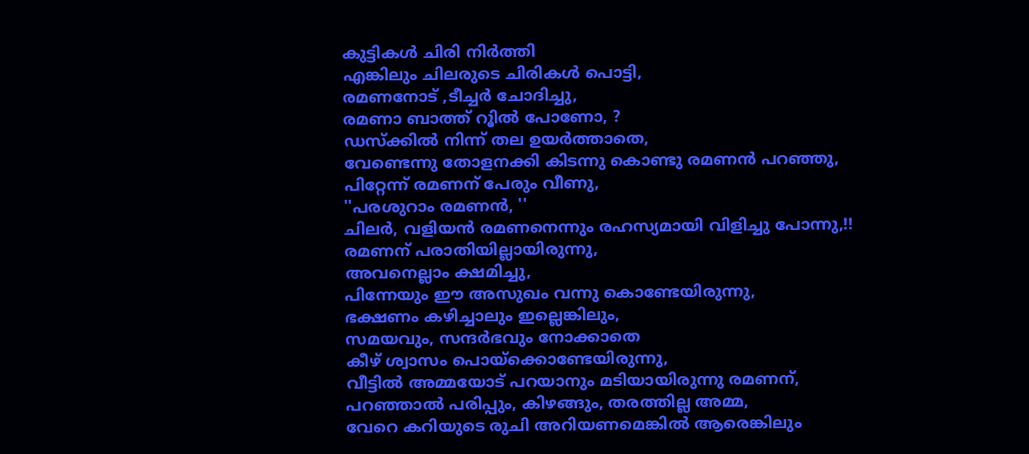കുട്ടികൾ ചിരി നിർത്തി
എങ്കിലും ചിലരുടെ ചിരികൾ പൊട്ടി,
രമണനോട് ,ടീച്ചർ ചോദിച്ചു,
രമണാ ബാത്ത് റൂിൽ പോണോ, ?
ഡസ്ക്കിൽ നിന്ന് തല ഉയർത്താതെ,
വേണ്ടെന്നു തോളനക്കി കിടന്നു കൊണ്ടു രമണൻ പറഞ്ഞു,
പിറ്റേന്ന് രമണന് പേരും വീണു,
''പരശുറാം രമണൻ, ''
ചിലർ, വളിയൻ രമണനെന്നും രഹസ്യമായി വിളിച്ചു പോന്നു,!!
രമണന് പരാതിയില്ലായിരുന്നു,
അവനെല്ലാം ക്ഷമിച്ചു,
പിന്നേയും ഈ അസുഖം വന്നു കൊണ്ടേയിരുന്നു,
ഭക്ഷണം കഴിച്ചാലും ഇല്ലെങ്കിലും,
സമയവും, സന്ദർഭവും നോക്കാതെ
കീഴ് ശ്വാസം പൊയ്ക്കൊണ്ടേയിരുന്നു,
വീട്ടിൽ അമ്മയോട് പറയാനും മടിയായിരുന്നു രമണന്,
പറഞ്ഞാൽ പരിപ്പും, കിഴങ്ങും, തരത്തില്ല അമ്മ,
വേറെ കറിയുടെ രുചി അറിയണമെങ്കിൽ ആരെങ്കിലും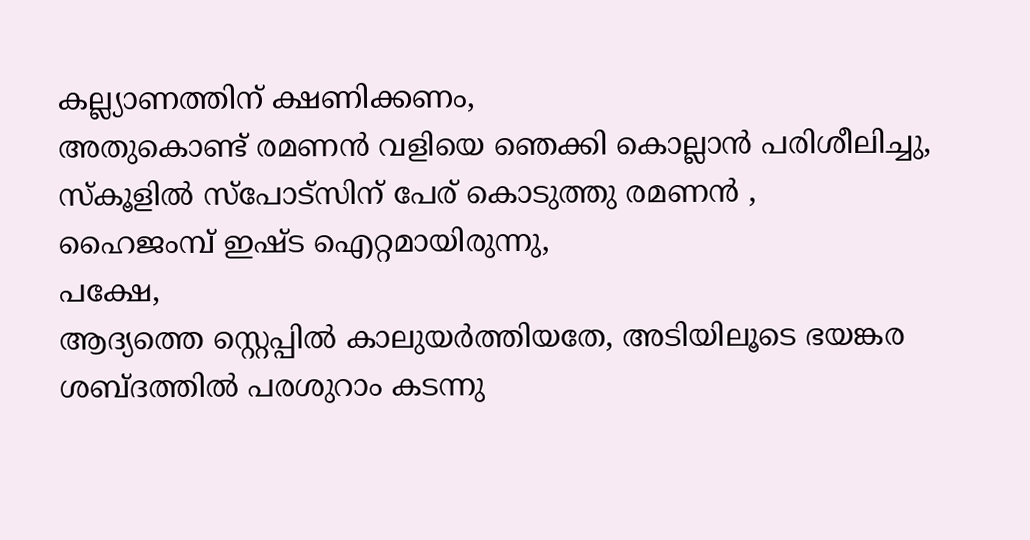കല്ല്യാണത്തിന് ക്ഷണിക്കണം,
അതുകൊണ്ട് രമണൻ വളിയെ ഞെക്കി കൊല്ലാൻ പരിശീലിച്ചു,
സ്കൂളിൽ സ്പോട്സിന് പേര് കൊടുത്തു രമണൻ ,
ഹൈജംമ്പ് ഇഷ്ട ഐറ്റമായിരുന്നു,
പക്ഷേ,
ആദ്യത്തെ സ്റ്റെപ്പിൽ കാലുയർത്തിയതേ, അടിയിലൂടെ ഭയങ്കര ശബ്ദത്തിൽ പരശുറാം കടന്നു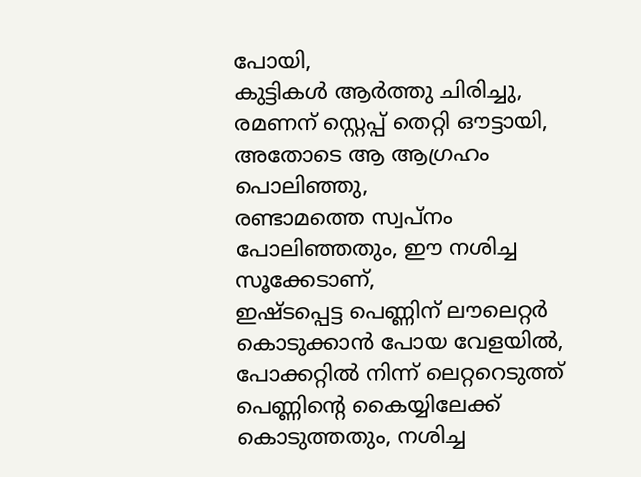പോയി,
കുട്ടികൾ ആർത്തു ചിരിച്ചു,
രമണന് സ്റ്റെപ്പ് തെറ്റി ഔട്ടായി,
അതോടെ ആ ആഗ്രഹം പൊലിഞ്ഞു,
രണ്ടാമത്തെ സ്വപ്നം പോലിഞ്ഞതും, ഈ നശിച്ച സൂക്കേടാണ്,
ഇഷ്ടപ്പെട്ട പെണ്ണിന് ലൗലെറ്റർ കൊടുക്കാൻ പോയ വേളയിൽ,
പോക്കറ്റിൽ നിന്ന് ലെറ്ററെടുത്ത് പെണ്ണിന്റെ കൈയ്യിലേക്ക് കൊടുത്തതും, നശിച്ച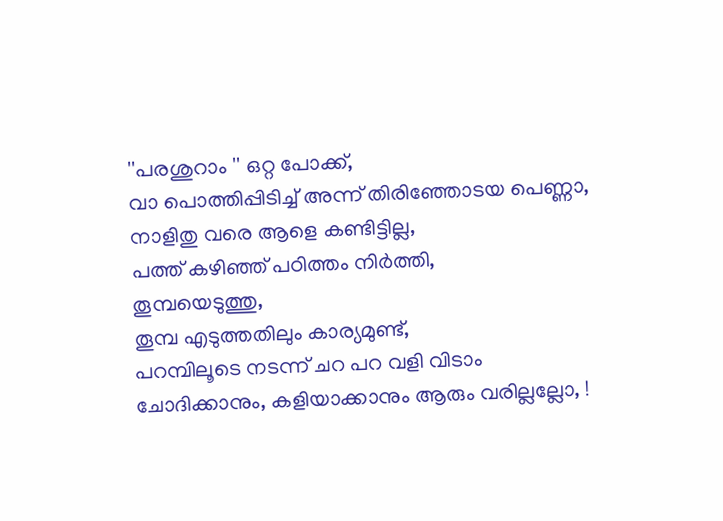''പരശുറാം '' ഒറ്റ പോക്ക്,
വാ പൊത്തിപ്പിടിച്ച് അന്ന് തിരിഞ്ഞോടയ പെണ്ണാ, നാളിതു വരെ ആളെ കണ്ടിട്ടില്ല,
പത്ത് കഴിഞ്ഞ് പഠിത്തം നിർത്തി,
തൂമ്പയെടുത്തു,
തൂമ്പ എടുത്തതിലും കാര്യമുണ്ട്,
പറമ്പിലൂടെ നടന്ന് ചറ പറ വളി വിടാം
ചോദിക്കാനും, കളിയാക്കാനും ആരും വരില്ലല്ലോ, !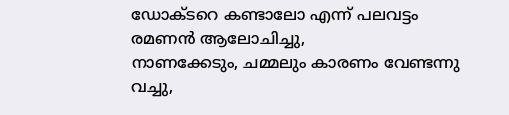ഡോക്ടറെ കണ്ടാലോ എന്ന് പലവട്ടം രമണൻ ആലോചിച്ചു,
നാണക്കേടും, ചമ്മലും കാരണം വേണ്ടന്നു വച്ചു,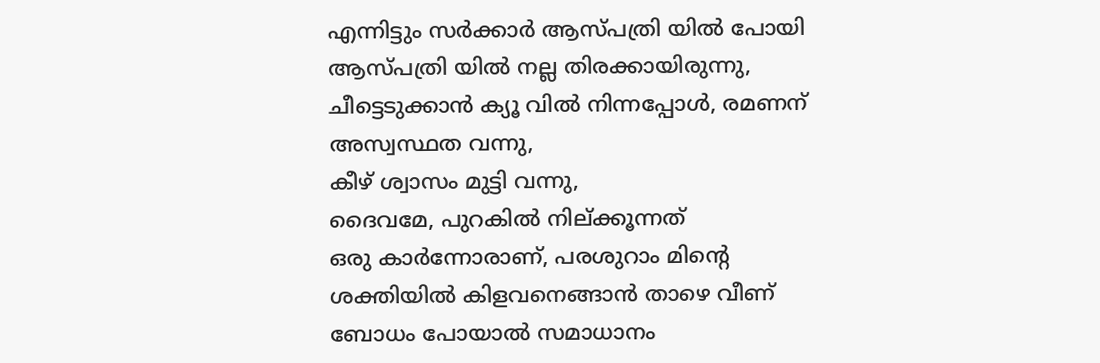എന്നിട്ടും സർക്കാർ ആസ്പത്രി യിൽ പോയി
ആസ്പത്രി യിൽ നല്ല തിരക്കായിരുന്നു, ചീട്ടെടുക്കാൻ ക്യൂ വിൽ നിന്നപ്പോൾ, രമണന് അസ്വസ്ഥത വന്നു,
കീഴ് ശ്വാസം മുട്ടി വന്നു,
ദൈവമേ, പുറകിൽ നില്ക്കൂന്നത്
ഒരു കാർന്നോരാണ്, പരശുറാം മിന്റെ ശക്തിയിൽ കിളവനെങ്ങാൻ താഴെ വീണ് ബോധം പോയാൽ സമാധാനം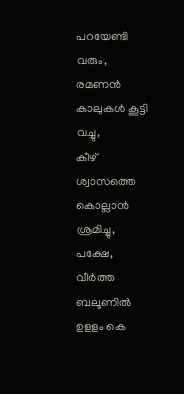പറയേണ്ടി വരും,
രമണൻ കാലുകൾ കൂട്ടി വച്ചു,
കീഴ് ശ്വാസത്തെ കൊല്ലാൻ ശ്രമിച്ചു,
പക്ഷേ, വീർത്ത ബലൂണിൽ ഉളളം കെ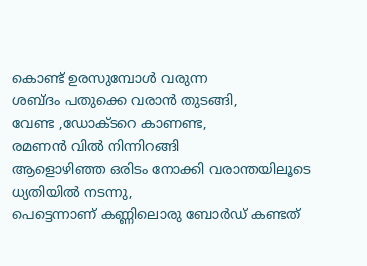കൊണ്ട് ഉരസുമ്പോൾ വരുന്ന
ശബ്ദം പതുക്കെ വരാൻ തുടങ്ങി,
വേണ്ട ,ഡോക്ടറെ കാണണ്ട,
രമണൻ വിൽ നിന്നിറങ്ങി
ആളൊഴിഞ്ഞ ഒരിടം നോക്കി വരാന്തയിലൂടെ ധ്യതിയിൽ നടന്നു,
പെട്ടെന്നാണ് കണ്ണിലൊരു ബോർഡ് കണ്ടത്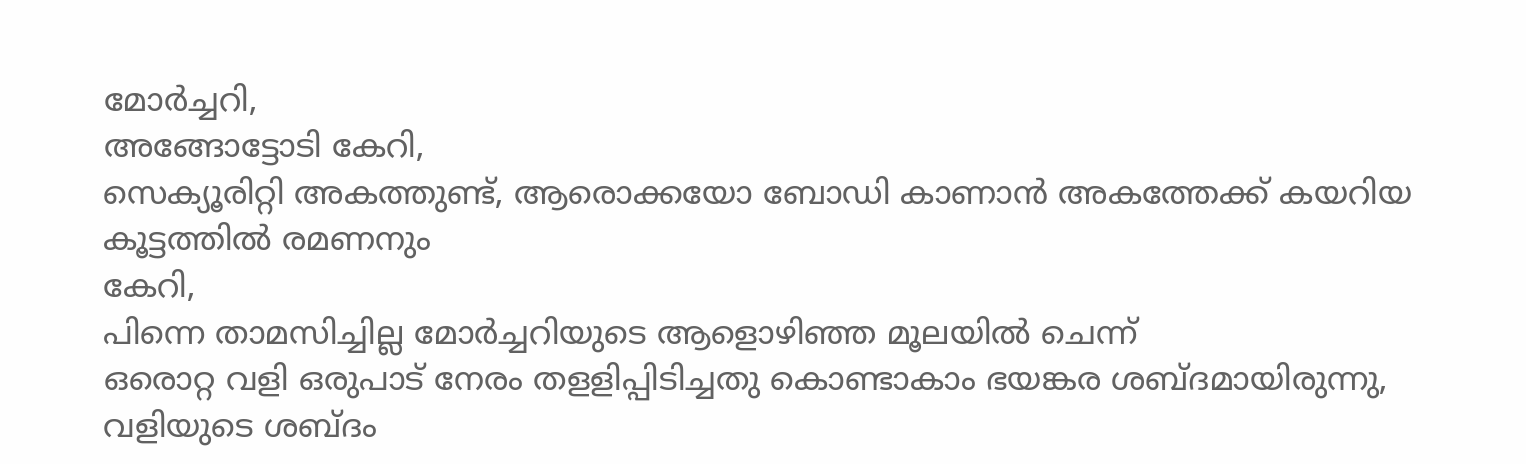മോർച്ചറി,
അങ്ങോട്ടോടി കേറി,
സെക്യൂരിറ്റി അകത്തുണ്ട്, ആരൊക്കയോ ബോഡി കാണാൻ അകത്തേക്ക് കയറിയ കൂട്ടത്തിൽ രമണനും
കേറി,
പിന്നെ താമസിച്ചില്ല മോർച്ചറിയുടെ ആളൊഴിഞ്ഞ മൂലയിൽ ചെന്ന്
ഒരൊറ്റ വളി ഒരുപാട് നേരം തളളിപ്പിടിച്ചതു കൊണ്ടാകാം ഭയങ്കര ശബ്ദമായിരുന്നു,
വളിയുടെ ശബ്ദം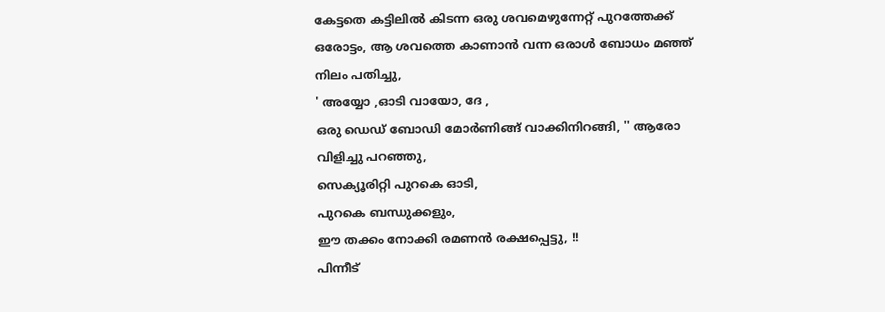കേട്ടതെ കട്ടിലിൽ കിടന്ന ഒരു ശവമെഴുന്നേറ്റ് പുറത്തേക്ക് ഒരോട്ടം, ആ ശവത്തെ കാണാൻ വന്ന ഒരാൾ ബോധം മഞ്ഞ് നിലം പതിച്ചു,
' അയ്യോ ,ഓടി വായോ, ദേ ,
ഒരു ഡെഡ് ബോഡി മോർണിങ്ങ് വാക്കിനിറങ്ങി, '' ആരോ വിളിച്ചു പറഞ്ഞു,
സെക്യൂരിറ്റി പുറകെ ഓടി,
പുറകെ ബന്ധുക്കളും,
ഈ തക്കം നോക്കി രമണൻ രക്ഷപ്പെട്ടു, !!
പിന്നീട്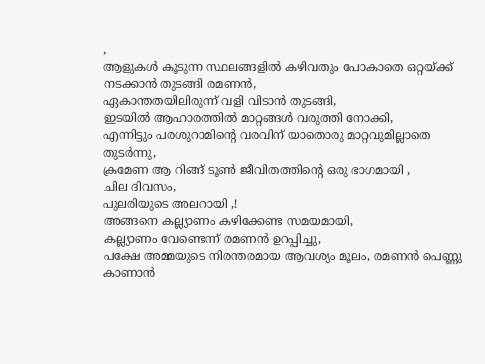,
ആളുകൾ കൂടുന്ന സ്ഥലങ്ങളിൽ കഴിവതും പോകാതെ ഒറ്റയ്ക്ക് നടക്കാൻ തുടങ്ങി രമണൻ,
ഏകാന്തതയിലിരുന്ന് വളി വിടാൻ തുടങ്ങി,
ഇടയിൽ ആഹാരത്തിൽ മാറ്റങ്ങൾ വരുത്തി നോക്കി,
എന്നിട്ടും പരശുറാമിന്റെ വരവിന് യാതൊരു മാറ്റവുമില്ലാതെ തുടർന്നു,
ക്രമേണ ആ റിങ്ങ് ടൂൺ ജീവിതത്തിന്റെ ഒരു ഭാഗമായി ,
ചില ദിവസം,
പുലരിയുടെ അലറായി ,!
അങ്ങനെ കല്ല്യാണം കഴിക്കേണ്ട സമയമായി,
കല്ല്യാണം വേണ്ടെന്ന് രമണൻ ഉറപ്പിച്ചു,
പക്ഷേ അമ്മയുടെ നിരന്തരമായ ആവശ്യം മൂലം, രമണൻ പെണ്ണു കാണാൻ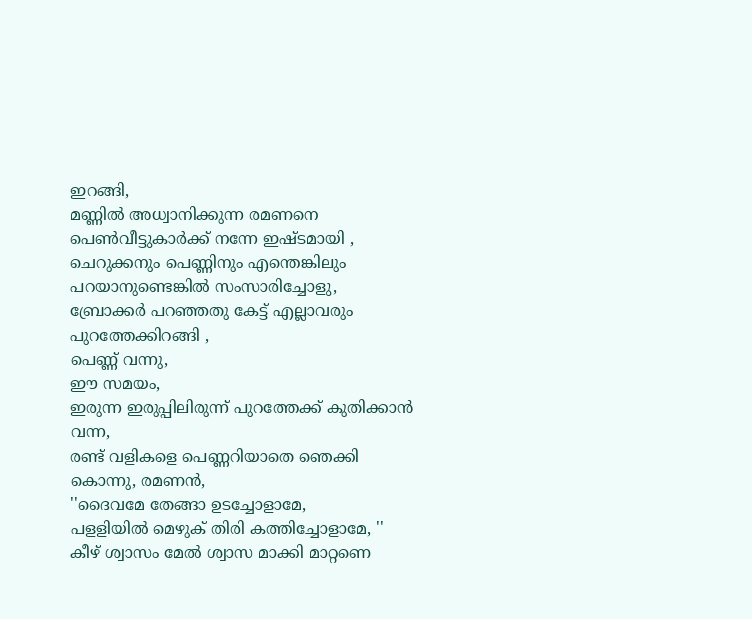ഇറങ്ങി,
മണ്ണിൽ അധ്വാനിക്കുന്ന രമണനെ
പെൺവീട്ടുകാർക്ക് നന്നേ ഇഷ്ടമായി ,
ചെറുക്കനും പെണ്ണിനും എന്തെങ്കിലും പറയാനുണ്ടെങ്കിൽ സംസാരിച്ചോളു,
ബ്രോക്കർ പറഞ്ഞതു കേട്ട് എല്ലാവരും പുറത്തേക്കിറങ്ങി ,
പെണ്ണ് വന്നു,
ഈ സമയം,
ഇരുന്ന ഇരുപ്പിലിരുന്ന് പുറത്തേക്ക് കുതിക്കാൻ വന്ന,
രണ്ട് വളികളെ പെണ്ണറിയാതെ ഞെക്കി കൊന്നു, രമണൻ,
''ദൈവമേ തേങ്ങാ ഉടച്ചോളാമേ,
പളളിയിൽ മെഴുക് തിരി കത്തിച്ചോളാമേ, ''
കീഴ് ശ്വാസം മേൽ ശ്വാസ മാക്കി മാറ്റണെ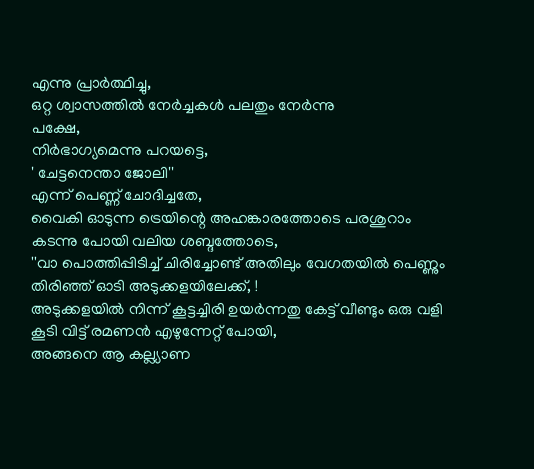എന്നു പ്രാർത്ഥിച്ചു,
ഒറ്റ ശ്വാസത്തിൽ നേർച്ചകൾ പലതും നേർന്നു
പക്ഷേ,
നിർഭാഗ്യമെന്നു പറയട്ടെ,
' ചേട്ടനെന്താ ജോലി''
എന്ന് പെണ്ണ് ചോദിച്ചതേ,
വൈകി ഓടുന്ന ട്രെയിന്റെ അഹങ്കാരത്തോടെ പരശുറാം കടന്നു പോയി വലിയ ശബ്ദത്തോടെ,
''വാ പൊത്തിപ്പിടിച്ച് ചിരിച്ചോണ്ട് അതിലും വേഗതയിൽ പെണ്ണും തിരിഞ്ഞ് ഓടി അടുക്കളയിലേക്ക്, !
അടുക്കളയിൽ നിന്ന് കൂട്ടച്ചിരി ഉയർന്നതു കേട്ട് വീണ്ടും ഒരു വളി കൂടി വിട്ട് രമണൻ എഴുന്നേറ്റ് പോയി,
അങ്ങനെ ആ കല്ല്യാണ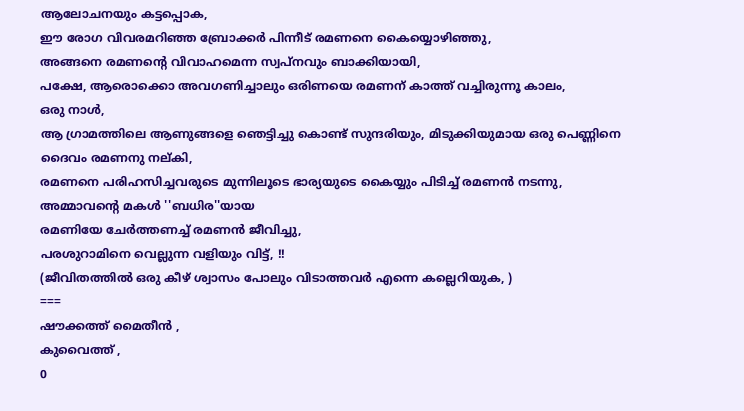ആലോചനയും കട്ടപ്പൊക,
ഈ രോഗ വിവരമറിഞ്ഞ ബ്രോക്കർ പിന്നീട് രമണനെ കൈയ്യൊഴിഞ്ഞു,
അങ്ങനെ രമണന്റെ വിവാഹമെന്ന സ്വപ്നവും ബാക്കിയായി,
പക്ഷേ, ആരൊക്കൊ അവഗണിച്ചാലും ഒരിണയെ രമണന് കാത്ത് വച്ചിരുന്നൂ കാലം,
ഒരു നാൾ,
ആ ഗ്രാമത്തിലെ ആണുങ്ങളെ ഞെട്ടിച്ചു കൊണ്ട് സുന്ദരിയും, മിടുക്കിയുമായ ഒരു പെണ്ണിനെ ദൈവം രമണനു നല്കി,
രമണനെ പരിഹസിച്ചവരുടെ മുന്നിലൂടെ ഭാര്യയുടെ കൈയ്യും പിടിച്ച് രമണൻ നടന്നു,
അമ്മാവന്റെ മകൾ ''ബധിര''യായ
രമണിയേ ചേർത്തണച്ച് രമണൻ ജീവിച്ചു,
പരശുറാമിനെ വെല്ലുന്ന വളിയും വിട്ട്, !!
(ജീവിതത്തിൽ ഒരു കീഴ് ശ്വാസം പോലും വിടാത്തവർ എന്നെ കല്ലെറിയുക, )
===
ഷൗക്കത്ത് മൈതീൻ ,
കുവൈത്ത് ,
0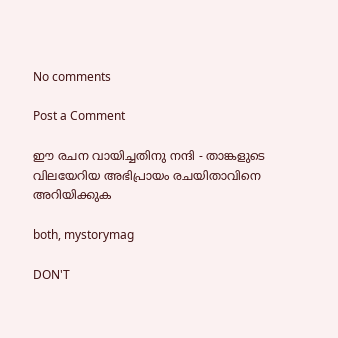No comments

Post a Comment

ഈ രചന വായിച്ചതിനു നന്ദി - താങ്കളുടെ വിലയേറിയ അഭിപ്രായം രചയിതാവിനെ അറിയിക്കുക

both, mystorymag

DON'T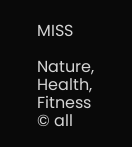MISS

Nature, Health, Fitness
© all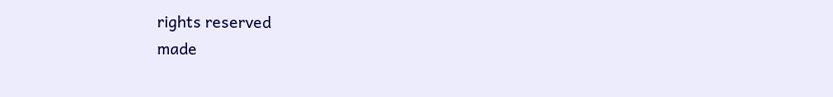rights reserved
made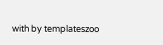with by templateszoo